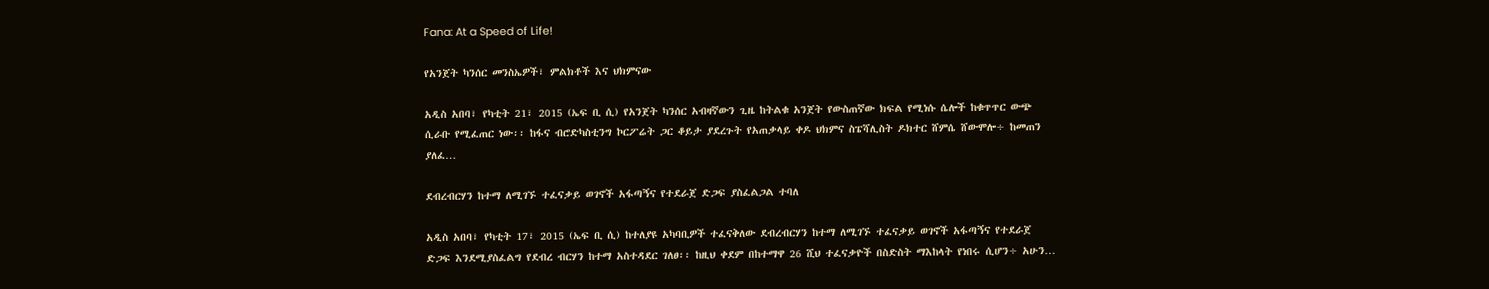Fana: At a Speed of Life!

የአንጀት ካንሰር መንስኤዎች፣ ምልክቶች እና ህክምናው

አዲስ አበባ፣ የካቲት 21፣ 2015 (ኤፍ ቢ ሲ) የአንጀት ካንሰር አብዛኛውን ጊዜ ከትልቁ አንጀት የውስጠኛው ክፍል የሚነሱ ሴሎች ከቁጥጥር ውጭ ሲራቡ የሚፈጠር ነው፡፡ ከፋና ብሮድካስቲንግ ኮርፖሬት ጋር ቆይታ ያደረጉት የአጠቃላይ ቀዶ ህክምና ስፔሻሊስት ዶክተር ሸምሴ ሸውሞሎ÷ ከመጠን ያለፈ…

ደብረብርሃን ከተማ ለሚገኙ ተፈናቃይ ወገኖች አፋጣኝና የተደራጀ ድጋፍ ያስፈልጋል ተባለ

አዲስ አበባ፣ የካቲት 17፣ 2015 (ኤፍ ቢ ሲ) ከተለያዩ አካባቢዎች ተፈናቅለው ደብረብርሃን ከተማ ለሚገኙ ተፈናቃይ ወገኖች አፋጣኝና የተደራጀ ድጋፍ እንደሚያስፈልግ የደብረ ብርሃን ከተማ አስተዳደር ገለፀ፡፡ ከዚህ ቀደም በከተማዋ 26 ሺህ ተፈናቃዮች በስድስት ማእከላት የነበሩ ሲሆን÷ አሁን…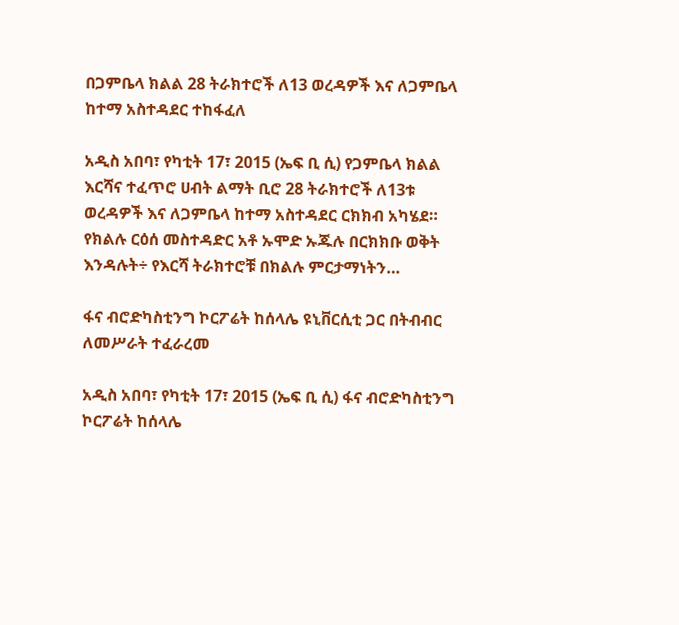በጋምቤላ ክልል 28 ትራክተሮች ለ13 ወረዳዎች እና ለጋምቤላ ከተማ አስተዳደር ተከፋፈለ

አዲስ አበባ፣ የካቲት 17፣ 2015 (ኤፍ ቢ ሲ) የጋምቤላ ክልል እርሻና ተፈጥሮ ሀብት ልማት ቢሮ 28 ትራክተሮች ለ13ቱ ወረዳዎች እና ለጋምቤላ ከተማ አስተዳደር ርክክብ አካሄደ። የክልሉ ርዕሰ መስተዳድር አቶ ኡሞድ ኡጁሉ በርክክቡ ወቅት እንዳሉት÷ የእርሻ ትራክተሮቹ በክልሉ ምርታማነትን…

ፋና ብሮድካስቲንግ ኮርፖሬት ከሰላሌ ዩኒቨርሲቲ ጋር በትብብር ለመሥራት ተፈራረመ

አዲስ አበባ፣ የካቲት 17፣ 2015 (ኤፍ ቢ ሲ) ፋና ብሮድካስቲንግ ኮርፖሬት ከሰላሌ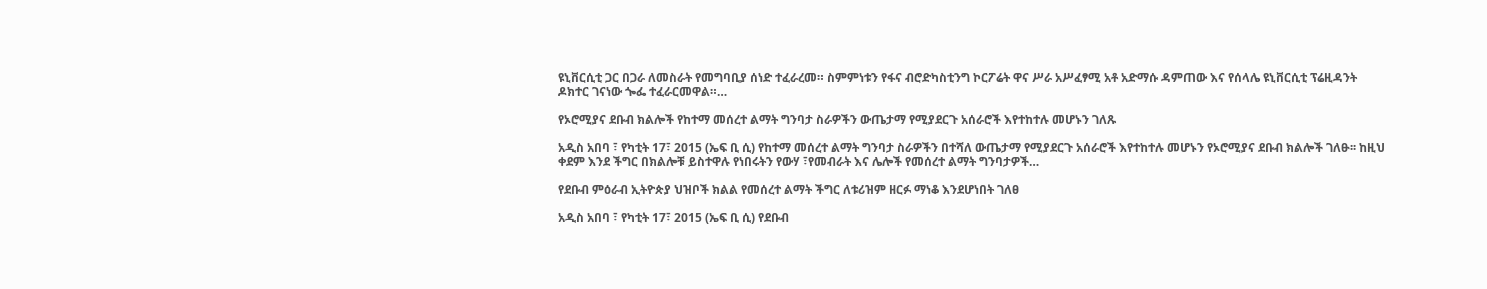ዩኒቨርሲቲ ጋር በጋራ ለመስራት የመግባቢያ ሰነድ ተፈራረመ። ስምምነቱን የፋና ብሮድካስቲንግ ኮርፖሬት ዋና ሥራ አሥፈፃሚ አቶ አድማሱ ዳምጠው እና የሰላሌ ዩኒቨርሲቲ ፕሬዚዳንት ዶክተር ገናነው ጐፌ ተፈራርመዋል።…

የኦሮሚያና ደቡብ ክልሎች የከተማ መሰረተ ልማት ግንባታ ስራዎችን ውጤታማ የሚያደርጉ አሰራሮች እየተከተሉ መሆኑን ገለጹ

አዲስ አበባ ፣ የካቲት 17፣ 2015 (ኤፍ ቢ ሲ) የከተማ መሰረተ ልማት ግንባታ ስራዎችን በተሻለ ውጤታማ የሚያደርጉ አሰራሮች እየተከተሉ መሆኑን የኦሮሚያና ደቡብ ክልሎች ገለፁ፡፡ ከዚህ ቀደም እንደ ችግር በክልሎቹ ይስተዋሉ የነበሩትን የውሃ ፣የመብራት እና ሌሎች የመሰረተ ልማት ግንባታዎች…

የደቡብ ምዕራብ ኢትዮጵያ ህዝቦች ክልል የመሰረተ ልማት ችግር ለቱሪዝም ዘርፉ ማነቆ እንደሆነበት ገለፀ

አዲስ አበባ ፣ የካቲት 17፣ 2015 (ኤፍ ቢ ሲ) የደቡብ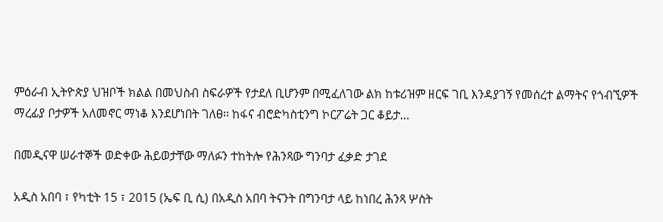ምዕራብ ኢትዮጵያ ህዝቦች ክልል በመህስብ ስፍራዎች የታደለ ቢሆንም በሚፈለገው ልክ ከቱሪዝም ዘርፍ ገቢ እንዳያገኝ የመሰረተ ልማትና የጎብኚዎች ማረፊያ ቦታዎች አለመኖር ማነቆ እንደሆነበት ገለፀ፡፡ ከፋና ብሮድካስቲንግ ኮርፖሬት ጋር ቆይታ…

በመዲናዋ ሠራተኞች ወድቀው ሕይወታቸው ማለፉን ተከትሎ የሕንጻው ግንባታ ፈቃድ ታገደ

አዲስ አበባ ፣ የካቲት 15 ፣ 2015 (ኤፍ ቢ ሲ) በአዲስ አበባ ትናንት በግንባታ ላይ ከነበረ ሕንጻ ሦስት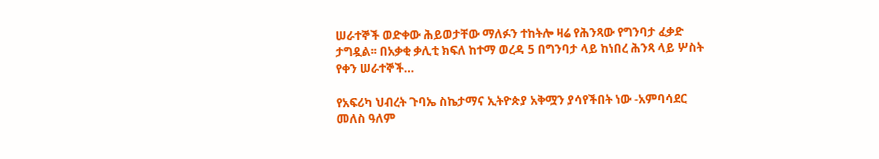ሠራተኞች ወድቀው ሕይወታቸው ማለፉን ተከትሎ ዛሬ የሕንጻው የግንባታ ፈቃድ ታግዷል፡፡ በአቃቂ ቃሊቲ ክፍለ ከተማ ወረዳ 5 በግንባታ ላይ ከነበረ ሕንጻ ላይ ሦስት የቀን ሠራተኞች…

የአፍሪካ ህብረት ጉባኤ ስኬታማና ኢትዮጵያ አቅሟን ያሳየችበት ነው -አምባሳደር መለስ ዓለም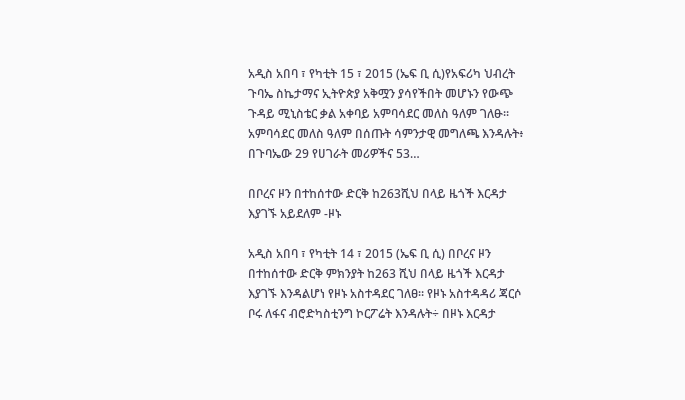አዲስ አበባ ፣ የካቲት 15 ፣ 2015 (ኤፍ ቢ ሲ)የአፍሪካ ህብረት ጉባኤ ስኬታማና ኢትዮጵያ አቅሟን ያሳየችበት መሆኑን የውጭ ጉዳይ ሚኒስቴር ቃል አቀባይ አምባሳደር መለስ ዓለም ገለፁ፡፡ አምባሳደር መለስ ዓለም በሰጡት ሳምንታዊ መግለጫ እንዳሉት፥ በጉባኤው 29 የሀገራት መሪዎችና 53…

በቦረና ዞን በተከሰተው ድርቅ ከ263ሺህ በላይ ዜጎች እርዳታ እያገኙ አይደለም -ዞኑ

አዲስ አበባ ፣ የካቲት 14 ፣ 2015 (ኤፍ ቢ ሲ) በቦረና ዞን በተከሰተው ድርቅ ምክንያት ከ263 ሺህ በላይ ዜጎች እርዳታ እያገኙ እንዳልሆነ የዞኑ አስተዳደር ገለፀ። የዞኑ አስተዳዳሪ ጃርሶ ቦሩ ለፋና ብሮድካስቲንግ ኮርፖሬት እንዳሉት÷ በዞኑ እርዳታ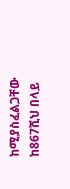ከሚያስፈልጋቸው ከ867ሺህ በላይ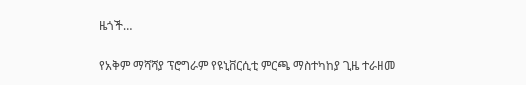ዜጎች…

የአቅም ማሻሻያ ፕሮግራም የዩኒቨርሲቲ ምርጫ ማስተካከያ ጊዜ ተራዘመ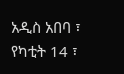አዲስ አበባ ፣ የካቲት 14 ፣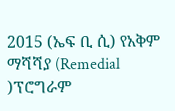2015 (ኤፍ ቢ ሲ) የአቅም ማሻሻያ (Remedial )ፕሮግራም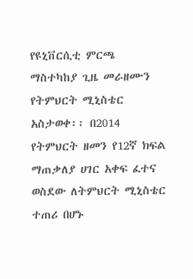የዩኒቨርሲቲ ምርጫ ማስተካከያ ጊዜ መራዘሙን የትምህርት ሚኒስቴር አስታወቀ፡፡ በ2014 የትምህርት ዘመን የ12ኛ ክፍል ማጠቃለያ ሀገር አቀፍ ፈተና ወስደው ለትምህርት ሚኒስቴር ተጠሪ በሆኑ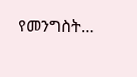የመንግስት…